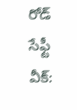రోడ్ సేఫ్టీ వీక్: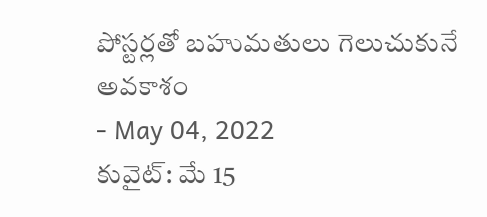పోస్టర్లతో బహుమతులు గెలుచుకునే అవకాశం
- May 04, 2022
కువైట్: మే 15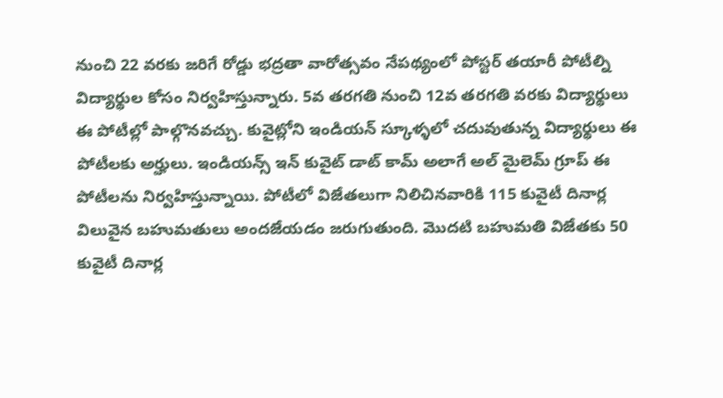నుంచి 22 వరకు జరిగే రోడ్డు భద్రతా వారోత్సవం నేపథ్యంలో పోస్టర్ తయారీ పోటీల్ని విద్యార్థుల కోసం నిర్వహిస్తున్నారు. 5వ తరగతి నుంచి 12వ తరగతి వరకు విద్యార్థులు ఈ పోటీల్లో పాల్గొనవచ్చు. కువైట్లోని ఇండియన్ స్కూళ్ళలో చదువుతున్న విద్యార్థులు ఈ పోటీలకు అర్హులు. ఇండియన్స్ ఇన్ కువైట్ డాట్ కామ్ అలాగే అల్ మైలెమ్ గ్రూప్ ఈ పోటీలను నిర్వహిస్తున్నాయి. పోటీలో విజేతలుగా నిలిచినవారికి 115 కువైటీ దినార్ల విలువైన బహుమతులు అందజేయడం జరుగుతుంది. మొదటి బహుమతి విజేతకు 50 కువైటీ దినార్ల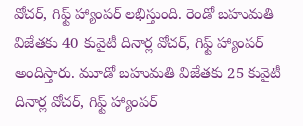వోచర్, గిఫ్ట్ హ్యాంపర్ లభిస్తుంది. రెండో బహుమతి విజేతకు 40 కువైటీ దినార్ల వోచర్, గిఫ్ట్ హ్యాంపర్ అందిస్తారు. మూడో బహుమతి విజేతకు 25 కువైటీ దినార్ల వోచర్, గిఫ్ట్ హ్యాంపర్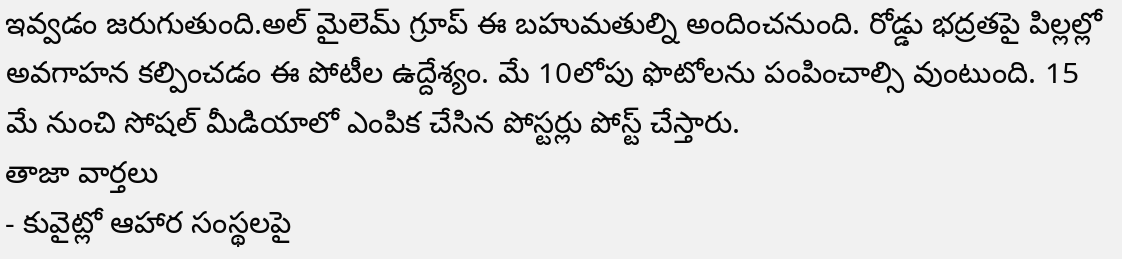ఇవ్వడం జరుగుతుంది.అల్ మైలెమ్ గ్రూప్ ఈ బహుమతుల్ని అందించనుంది. రోడ్డు భద్రతపై పిల్లల్లో అవగాహన కల్పించడం ఈ పోటీల ఉద్దేశ్యం. మే 10లోపు ఫొటోలను పంపించాల్సి వుంటుంది. 15 మే నుంచి సోషల్ మీడియాలో ఎంపిక చేసిన పోస్టర్లు పోస్ట్ చేస్తారు.
తాజా వార్తలు
- కువైట్లో ఆహార సంస్థలపై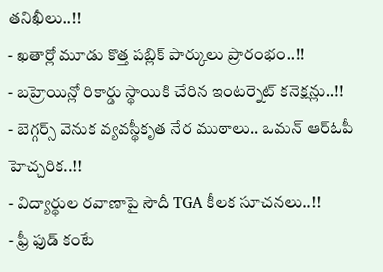తనిఖీలు..!!
- ఖతార్లో మూడు కొత్త పబ్లిక్ పార్కులు ప్రారంభం..!!
- బహ్రెయిన్లో రికార్డు స్థాయికి చేరిన ఇంటర్నెట్ కనెక్షన్లు..!!
- బెగ్గర్స్ వెనుక వ్యవస్థీకృత నేర ముఠాలు.. ఒమన్ ఆర్ఓపీ హెచ్చరిక..!!
- విద్యార్థుల రవాణాపై సౌదీ TGA కీలక సూచనలు..!!
- ఫ్రీ ఫుడ్ కంటే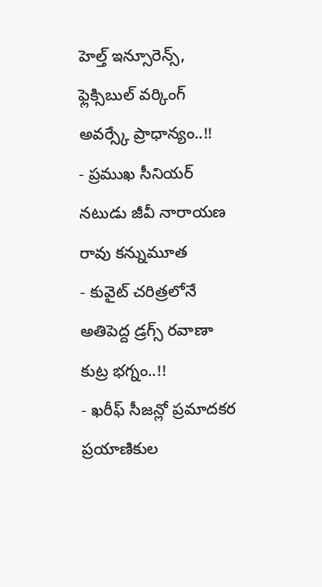హెల్త్ ఇన్సూరెన్స్, ఫ్లెక్సిబుల్ వర్కింగ్ అవర్స్కే ప్రాధాన్యం..!!
- ప్రముఖ సీనియర్ నటుడు జీవీ నారాయణ రావు కన్నుమూత
- కువైట్ చరిత్రలోనే అతిపెద్ద డ్రగ్స్ రవాణా కుట్ర భగ్నం..!!
- ఖరీఫ్ సీజన్లో ప్రమాదకర ప్రయాణికుల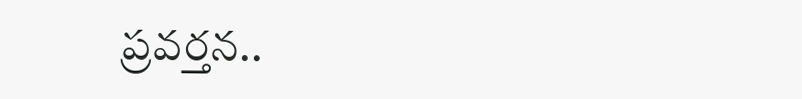ప్రవర్తన..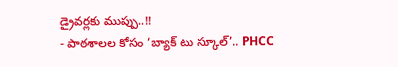డ్రైవర్లకు ముప్పు..!!
- పాఠశాలల కోసం ‘బ్యాక్ టు స్కూల్’.. PHCC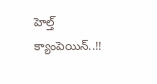హెల్త్ క్యాంపెయిన్..!!